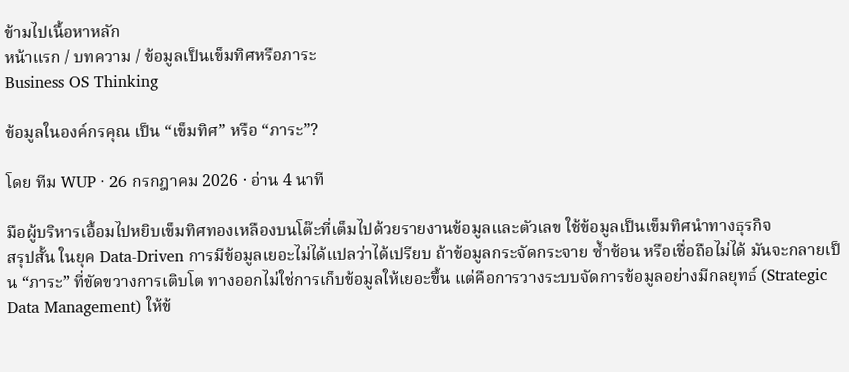ข้ามไปเนื้อหาหลัก
หน้าแรก / บทความ / ข้อมูลเป็นเข็มทิศหรือภาระ
Business OS Thinking

ข้อมูลในองค์กรคุณ เป็น “เข็มทิศ” หรือ “ภาระ”?

โดย ทีม WUP · 26 กรกฎาคม 2026 · อ่าน 4 นาที

มือผู้บริหารเอื้อมไปหยิบเข็มทิศทองเหลืองบนโต๊ะที่เต็มไปด้วยรายงานข้อมูลและตัวเลข ใช้ข้อมูลเป็นเข็มทิศนำทางธุรกิจ
สรุปสั้น ในยุค Data-Driven การมีข้อมูลเยอะไม่ได้แปลว่าได้เปรียบ ถ้าข้อมูลกระจัดกระจาย ซ้ำซ้อน หรือเชื่อถือไม่ได้ มันจะกลายเป็น “ภาระ” ที่ขัดขวางการเติบโต ทางออกไม่ใช่การเก็บข้อมูลให้เยอะขึ้น แต่คือการวางระบบจัดการข้อมูลอย่างมีกลยุทธ์ (Strategic Data Management) ให้ข้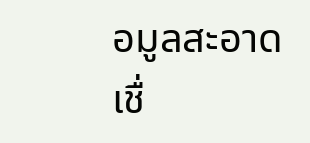อมูลสะอาด เชื่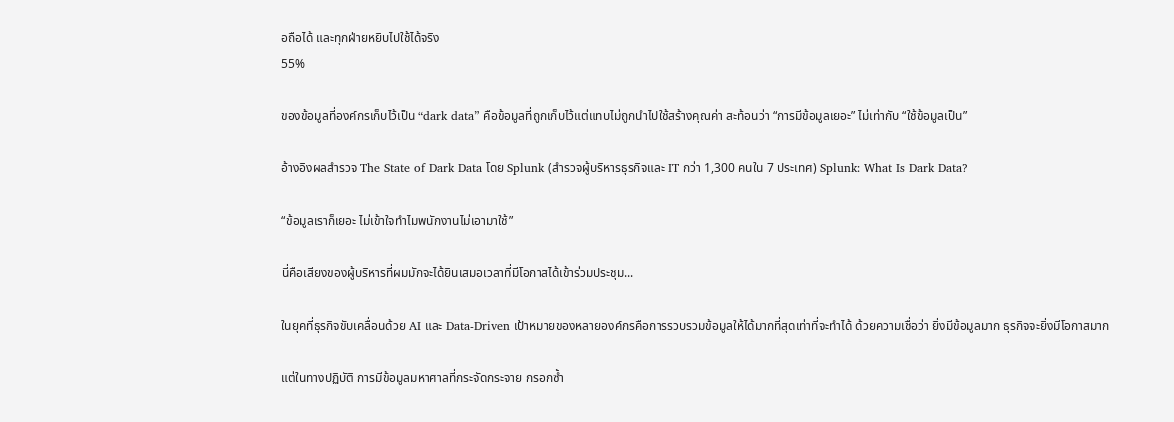อถือได้ และทุกฝ่ายหยิบไปใช้ได้จริง
55%

ของข้อมูลที่องค์กรเก็บไว้เป็น “dark data” คือข้อมูลที่ถูกเก็บไว้แต่แทบไม่ถูกนำไปใช้สร้างคุณค่า สะท้อนว่า “การมีข้อมูลเยอะ” ไม่เท่ากับ “ใช้ข้อมูลเป็น”

อ้างอิงผลสำรวจ The State of Dark Data โดย Splunk (สำรวจผู้บริหารธุรกิจและ IT กว่า 1,300 คนใน 7 ประเทศ) Splunk: What Is Dark Data?

“ข้อมูลเราก็เยอะ ไม่เข้าใจทำไมพนักงานไม่เอามาใช้”

นี่คือเสียงของผู้บริหารที่ผมมักจะได้ยินเสมอเวลาที่มีโอกาสได้เข้าร่วมประชุม...

ในยุคที่ธุรกิจขับเคลื่อนด้วย AI และ Data-Driven เป้าหมายของหลายองค์กรคือการรวบรวมข้อมูลให้ได้มากที่สุดเท่าที่จะทำได้ ด้วยความเชื่อว่า ยิ่งมีข้อมูลมาก ธุรกิจจะยิ่งมีโอกาสมาก

แต่ในทางปฏิบัติ การมีข้อมูลมหาศาลที่กระจัดกระจาย กรอกซ้ำ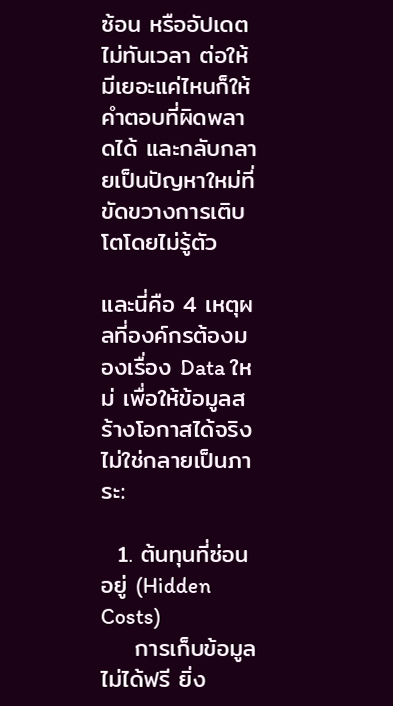ซ้อน หรืออัปเดตไม่ทันเวลา ต่อให้มีเยอะแค่ไหนก็ให้คำตอบที่ผิดพลาดได้ และกลับกลายเป็นปัญหาใหม่ที่ขัดขวางการเติบโตโดยไม่รู้ตัว

และนี่คือ 4 เหตุผลที่องค์กรต้องมองเรื่อง Data ใหม่ เพื่อให้ข้อมูลสร้างโอกาสได้จริง ไม่ใช่กลายเป็นภาระ:

  1. ต้นทุนที่ซ่อนอยู่ (Hidden Costs)
    การเก็บข้อมูลไม่ได้ฟรี ยิ่ง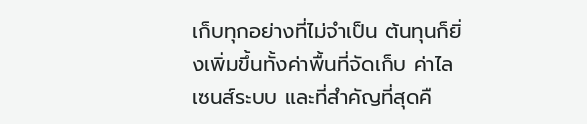เก็บทุกอย่างที่ไม่จำเป็น ต้นทุนก็ยิ่งเพิ่มขึ้นทั้งค่าพื้นที่จัดเก็บ ค่าไลเซนส์ระบบ และที่สำคัญที่สุดคื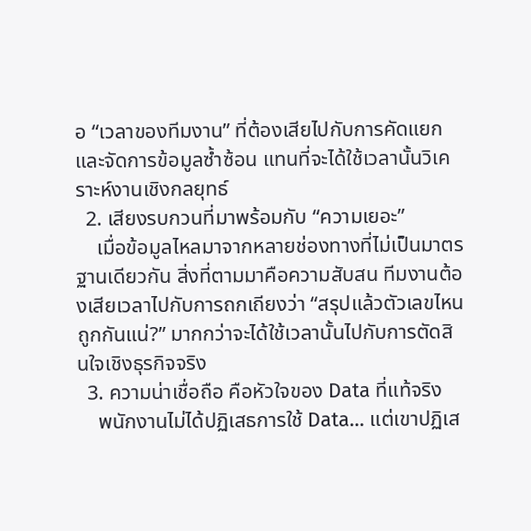อ “เวลาของทีมงาน” ที่ต้องเสียไปกับการคัดแยกและจัดการข้อมูลซ้ำซ้อน แทนที่จะได้ใช้เวลานั้นวิเคราะห์งานเชิงกลยุทธ์
  2. เสียงรบกวนที่มาพร้อมกับ “ความเยอะ”
    เมื่อข้อมูลไหลมาจากหลายช่องทางที่ไม่เป็นมาตรฐานเดียวกัน สิ่งที่ตามมาคือความสับสน ทีมงานต้องเสียเวลาไปกับการถกเถียงว่า “สรุปแล้วตัวเลขไหนถูกกันแน่?” มากกว่าจะได้ใช้เวลานั้นไปกับการตัดสินใจเชิงธุรกิจจริง
  3. ความน่าเชื่อถือ คือหัวใจของ Data ที่แท้จริง
    พนักงานไม่ได้ปฏิเสธการใช้ Data... แต่เขาปฏิเส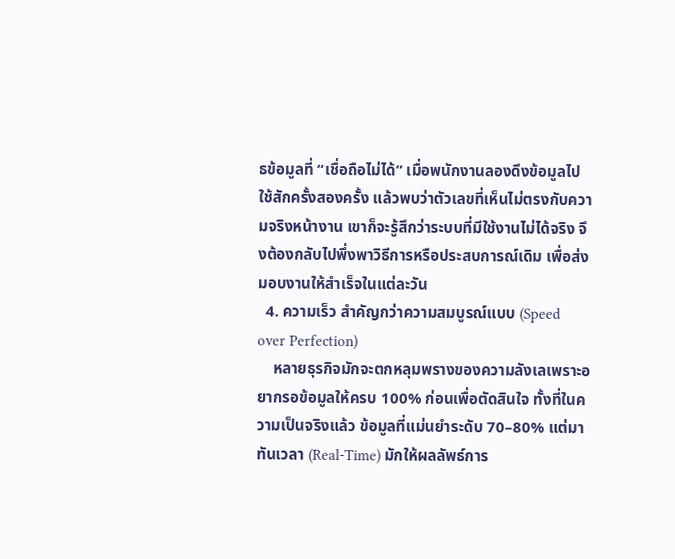ธข้อมูลที่ “เชื่อถือไม่ได้” เมื่อพนักงานลองดึงข้อมูลไปใช้สักครั้งสองครั้ง แล้วพบว่าตัวเลขที่เห็นไม่ตรงกับความจริงหน้างาน เขาก็จะรู้สึกว่าระบบที่มีใช้งานไม่ได้จริง จึงต้องกลับไปพึ่งพาวิธีการหรือประสบการณ์เดิม เพื่อส่งมอบงานให้สำเร็จในแต่ละวัน
  4. ความเร็ว สำคัญกว่าความสมบูรณ์แบบ (Speed over Perfection)
    หลายธุรกิจมักจะตกหลุมพรางของความลังเลเพราะอยากรอข้อมูลให้ครบ 100% ก่อนเพื่อตัดสินใจ ทั้งที่ในความเป็นจริงแล้ว ข้อมูลที่แม่นยำระดับ 70–80% แต่มาทันเวลา (Real-Time) มักให้ผลลัพธ์การ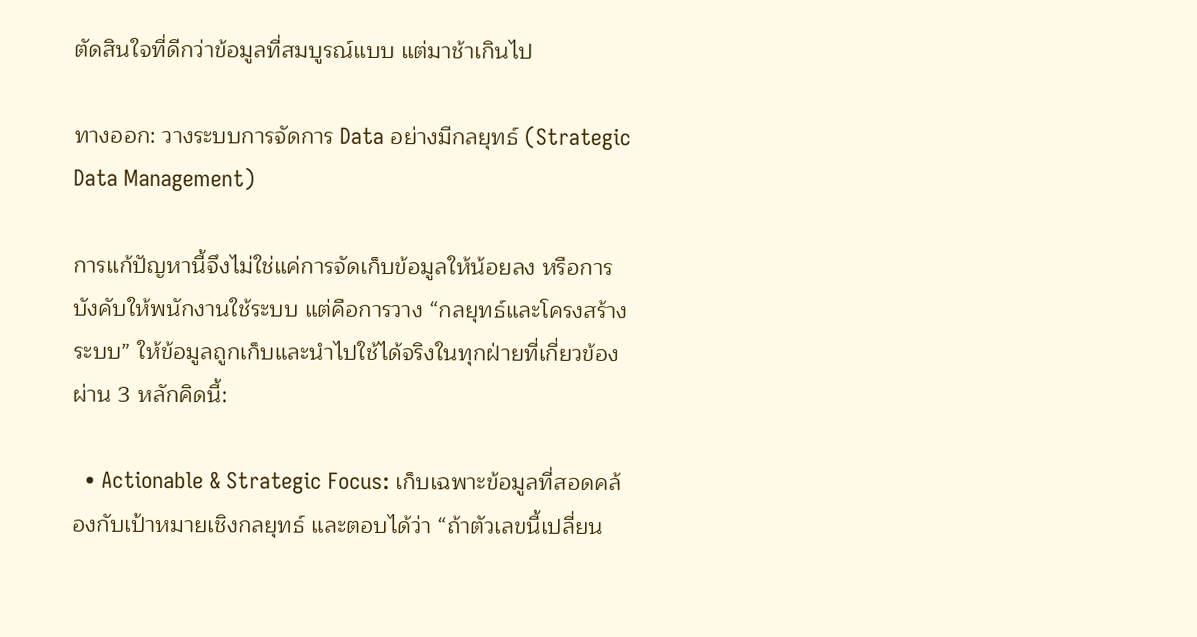ตัดสินใจที่ดีกว่าข้อมูลที่สมบูรณ์แบบ แต่มาช้าเกินไป

ทางออก: วางระบบการจัดการ Data อย่างมีกลยุทธ์ (Strategic Data Management)

การแก้ปัญหานี้จึงไม่ใช่แค่การจัดเก็บข้อมูลให้น้อยลง หรือการบังคับให้พนักงานใช้ระบบ แต่คือการวาง “กลยุทธ์และโครงสร้างระบบ” ให้ข้อมูลถูกเก็บและนำไปใช้ได้จริงในทุกฝ่ายที่เกี่ยวข้อง ผ่าน 3 หลักคิดนี้:

  • Actionable & Strategic Focus: เก็บเฉพาะข้อมูลที่สอดคล้องกับเป้าหมายเชิงกลยุทธ์ และตอบได้ว่า “ถ้าตัวเลขนี้เปลี่ยน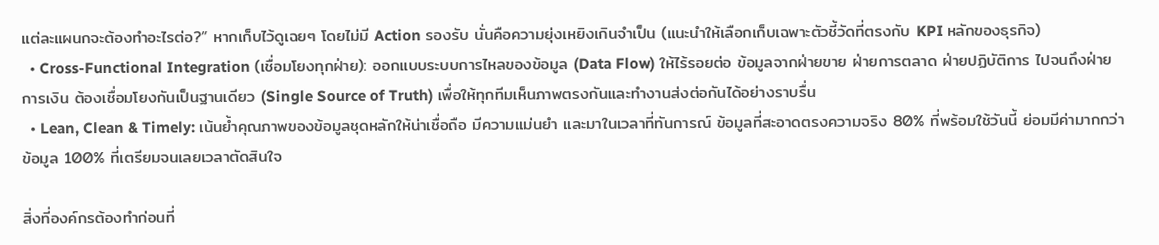แต่ละแผนกจะต้องทำอะไรต่อ?” หากเก็บไว้ดูเฉยๆ โดยไม่มี Action รองรับ นั่นคือความยุ่งเหยิงเกินจำเป็น (แนะนำให้เลือกเก็บเฉพาะตัวชี้วัดที่ตรงกับ KPI หลักของธุรกิจ)
  • Cross-Functional Integration (เชื่อมโยงทุกฝ่าย): ออกแบบระบบการไหลของข้อมูล (Data Flow) ให้ไร้รอยต่อ ข้อมูลจากฝ่ายขาย ฝ่ายการตลาด ฝ่ายปฏิบัติการ ไปจนถึงฝ่ายการเงิน ต้องเชื่อมโยงกันเป็นฐานเดียว (Single Source of Truth) เพื่อให้ทุกทีมเห็นภาพตรงกันและทำงานส่งต่อกันได้อย่างราบรื่น
  • Lean, Clean & Timely: เน้นย้ำคุณภาพของข้อมูลชุดหลักให้น่าเชื่อถือ มีความแม่นยำ และมาในเวลาที่ทันการณ์ ข้อมูลที่สะอาดตรงความจริง 80% ที่พร้อมใช้วันนี้ ย่อมมีค่ามากกว่าข้อมูล 100% ที่เตรียมจนเลยเวลาตัดสินใจ

สิ่งที่องค์กรต้องทำก่อนที่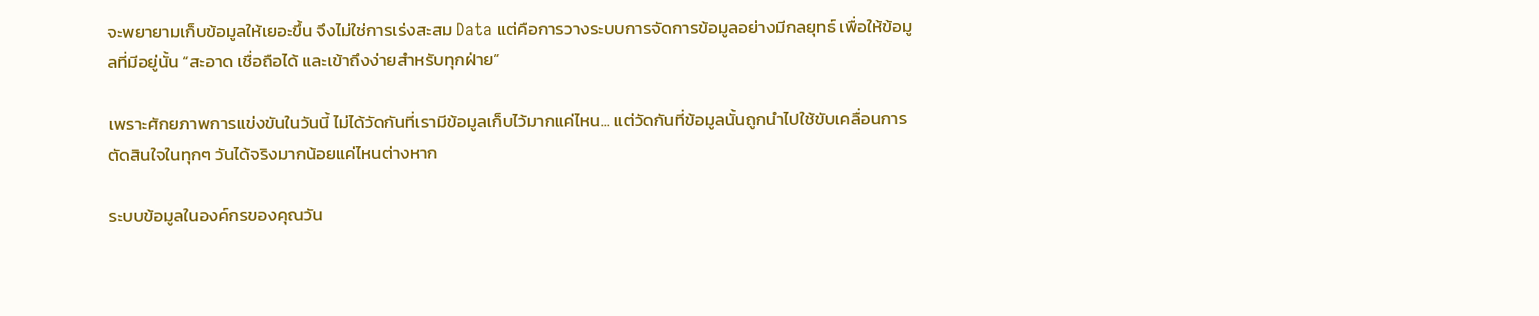จะพยายามเก็บข้อมูลให้เยอะขึ้น จึงไม่ใช่การเร่งสะสม Data แต่คือการวางระบบการจัดการข้อมูลอย่างมีกลยุทธ์ เพื่อให้ข้อมูลที่มีอยู่นั้น “สะอาด เชื่อถือได้ และเข้าถึงง่ายสำหรับทุกฝ่าย”

เพราะศักยภาพการแข่งขันในวันนี้ ไม่ได้วัดกันที่เรามีข้อมูลเก็บไว้มากแค่ไหน... แต่วัดกันที่ข้อมูลนั้นถูกนำไปใช้ขับเคลื่อนการตัดสินใจในทุกๆ วันได้จริงมากน้อยแค่ไหนต่างหาก

ระบบข้อมูลในองค์กรของคุณวัน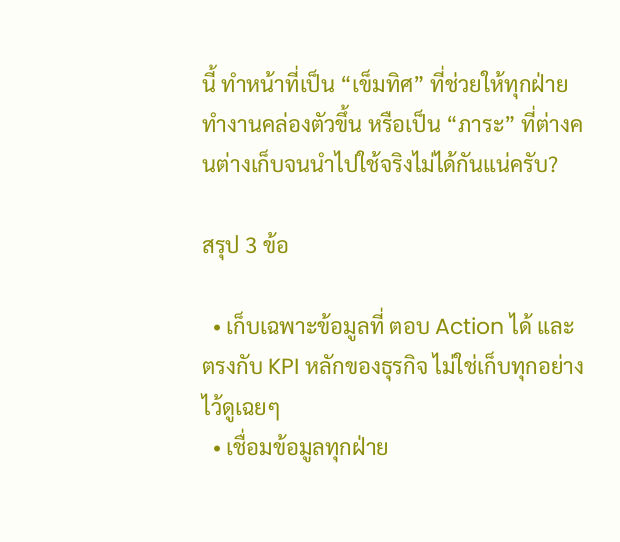นี้ ทำหน้าที่เป็น “เข็มทิศ” ที่ช่วยให้ทุกฝ่ายทำงานคล่องตัวขึ้น หรือเป็น “ภาระ” ที่ต่างคนต่างเก็บจนนำไปใช้จริงไม่ได้กันแน่ครับ?

สรุป 3 ข้อ

  • เก็บเฉพาะข้อมูลที่ ตอบ Action ได้ และตรงกับ KPI หลักของธุรกิจ ไม่ใช่เก็บทุกอย่างไว้ดูเฉยๆ
  • เชื่อมข้อมูลทุกฝ่าย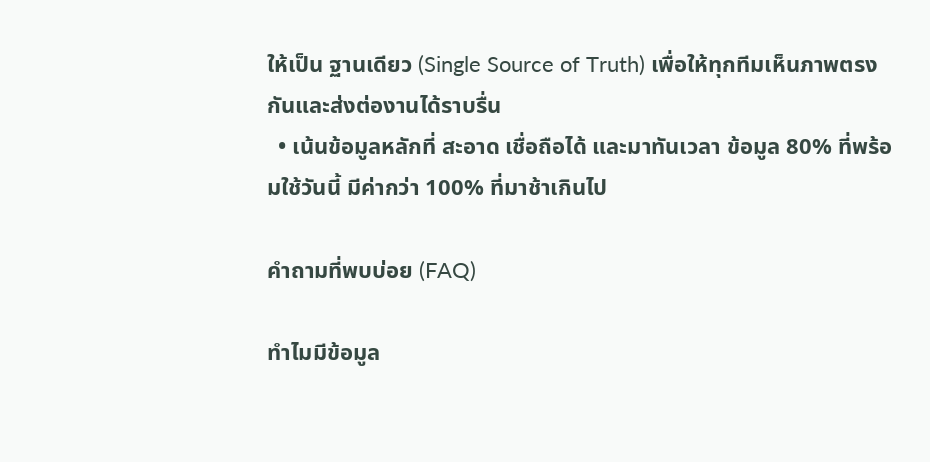ให้เป็น ฐานเดียว (Single Source of Truth) เพื่อให้ทุกทีมเห็นภาพตรงกันและส่งต่องานได้ราบรื่น
  • เน้นข้อมูลหลักที่ สะอาด เชื่อถือได้ และมาทันเวลา ข้อมูล 80% ที่พร้อมใช้วันนี้ มีค่ากว่า 100% ที่มาช้าเกินไป

คำถามที่พบบ่อย (FAQ)

ทำไมมีข้อมูล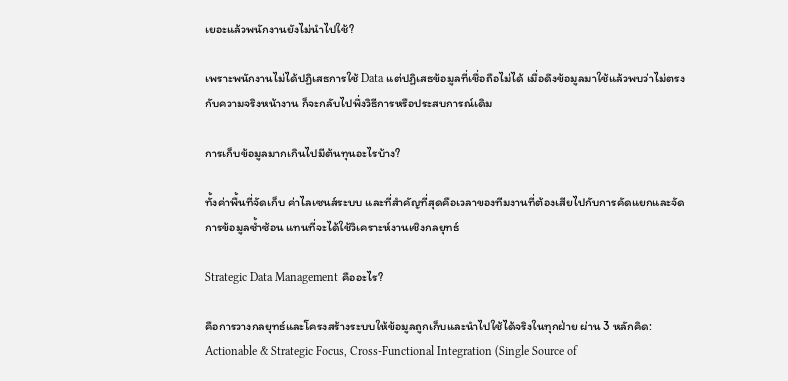เยอะแล้วพนักงานยังไม่นำไปใช้?

เพราะพนักงานไม่ได้ปฏิเสธการใช้ Data แต่ปฏิเสธข้อมูลที่เชื่อถือไม่ได้ เมื่อดึงข้อมูลมาใช้แล้วพบว่าไม่ตรงกับความจริงหน้างาน ก็จะกลับไปพึ่งวิธีการหรือประสบการณ์เดิม

การเก็บข้อมูลมากเกินไปมีต้นทุนอะไรบ้าง?

ทั้งค่าพื้นที่จัดเก็บ ค่าไลเซนส์ระบบ และที่สำคัญที่สุดคือเวลาของทีมงานที่ต้องเสียไปกับการคัดแยกและจัดการข้อมูลซ้ำซ้อน แทนที่จะได้ใช้วิเคราะห์งานเชิงกลยุทธ์

Strategic Data Management คืออะไร?

คือการวางกลยุทธ์และโครงสร้างระบบให้ข้อมูลถูกเก็บและนำไปใช้ได้จริงในทุกฝ่าย ผ่าน 3 หลักคิด: Actionable & Strategic Focus, Cross-Functional Integration (Single Source of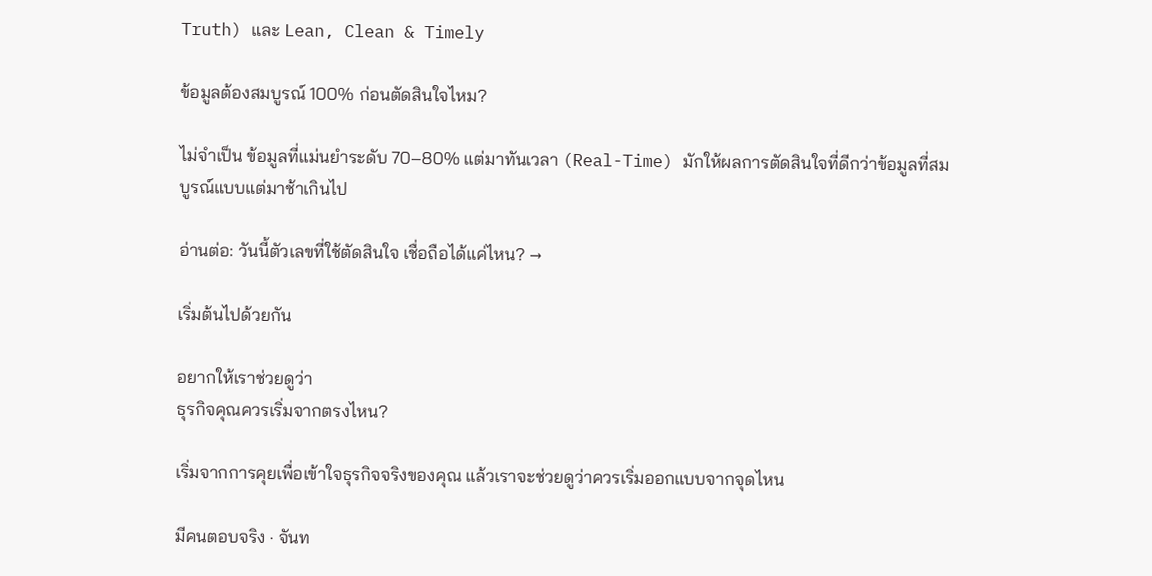Truth) และ Lean, Clean & Timely

ข้อมูลต้องสมบูรณ์ 100% ก่อนตัดสินใจไหม?

ไม่จำเป็น ข้อมูลที่แม่นยำระดับ 70–80% แต่มาทันเวลา (Real-Time) มักให้ผลการตัดสินใจที่ดีกว่าข้อมูลที่สมบูรณ์แบบแต่มาช้าเกินไป

อ่านต่อ: วันนี้ตัวเลขที่ใช้ตัดสินใจ เชื่อถือได้แค่ไหน? →

เริ่มต้นไปด้วยกัน

อยากให้เราช่วยดูว่า
ธุรกิจคุณควรเริ่มจากตรงไหน?

เริ่มจากการคุยเพื่อเข้าใจธุรกิจจริงของคุณ แล้วเราจะช่วยดูว่าควรเริ่มออกแบบจากจุดไหน

มีคนตอบจริง · จันท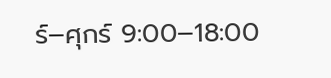ร์–ศุกร์ 9:00–18:00